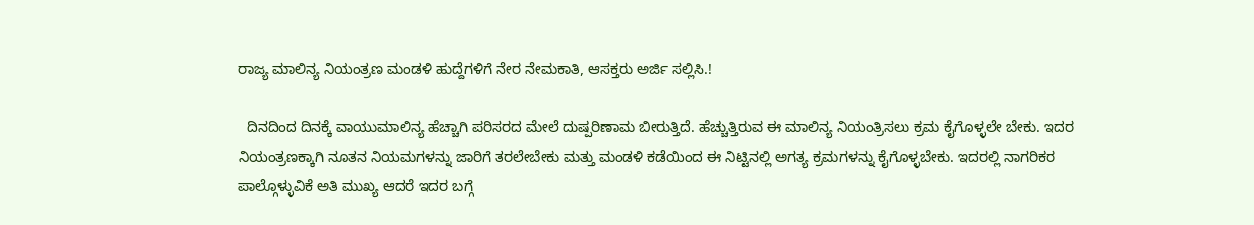ರಾಜ್ಯ ಮಾಲಿನ್ಯ ನಿಯಂತ್ರಣ ಮಂಡಳಿ ಹುದ್ದೆಗಳಿಗೆ ನೇರ ನೇಮಕಾತಿ, ಆಸಕ್ತರು ಅರ್ಜಿ ಸಲ್ಲಿಸಿ.!

  ದಿನದಿಂದ ದಿನಕ್ಕೆ ವಾಯುಮಾಲಿನ್ಯ ಹೆಚ್ಚಾಗಿ ಪರಿಸರದ ಮೇಲೆ ದುಷ್ಪರಿಣಾಮ ಬೀರುತ್ತಿದೆ. ಹೆಚ್ಚುತ್ತಿರುವ ಈ ಮಾಲಿನ್ಯ ನಿಯಂತ್ರಿಸಲು ಕ್ರಮ ಕೈಗೊಳ್ಳಲೇ ಬೇಕು. ಇದರ ನಿಯಂತ್ರಣಕ್ಕಾಗಿ ನೂತನ ನಿಯಮಗಳನ್ನು ಜಾರಿಗೆ ತರಲೇಬೇಕು ಮತ್ತು ಮಂಡಳಿ ಕಡೆಯಿಂದ ಈ ನಿಟ್ಟಿನಲ್ಲಿ ಅಗತ್ಯ ಕ್ರಮಗಳನ್ನು ಕೈಗೊಳ್ಳಬೇಕು. ಇದರಲ್ಲಿ ನಾಗರಿಕರ ಪಾಲ್ಗೊಳ್ಳುವಿಕೆ ಅತಿ ಮುಖ್ಯ ಆದರೆ ಇದರ ಬಗ್ಗೆ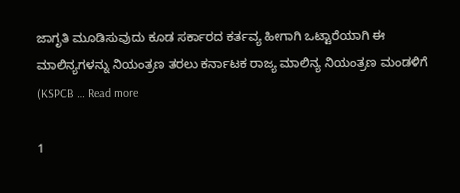ಜಾಗೃತಿ ಮೂಡಿಸುವುದು ಕೂಡ ಸರ್ಕಾರದ ಕರ್ತವ್ಯ ಹೀಗಾಗಿ ಒಟ್ಟಾರೆಯಾಗಿ ಈ ಮಾಲಿನ್ಯಗಳನ್ನು ನಿಯಂತ್ರಣ ತರಲು ಕರ್ನಾಟಕ ರಾಜ್ಯ ಮಾಲಿನ್ಯ ನಿಯಂತ್ರಣ ಮಂಡಳಿಗೆ (KSPCB … Read more

1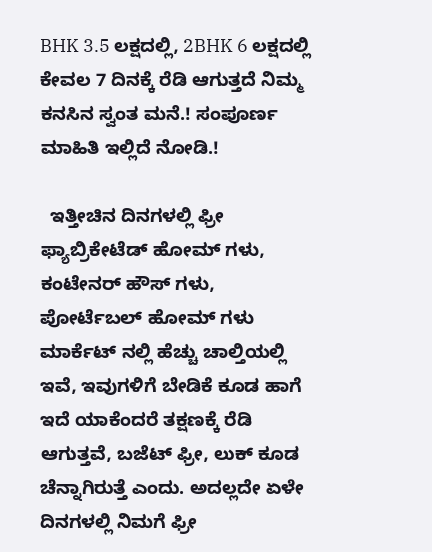BHK 3.5 ಲಕ್ಷದಲ್ಲಿ, 2BHK 6 ಲಕ್ಷದಲ್ಲಿ ಕೇವಲ 7 ದಿನಕ್ಕೆ ರೆಡಿ ಆಗುತ್ತದೆ ನಿಮ್ಮ ಕನಸಿನ ಸ್ವಂತ ಮನೆ.! ಸಂಪೂರ್ಣ ಮಾಹಿತಿ ಇಲ್ಲಿದೆ ನೋಡಿ.!

  ಇತ್ತೀಚಿನ ದಿನಗಳಲ್ಲಿ ಫ್ರೀ ಫ್ಯಾಬ್ರಿಕೇಟೆಡ್ ಹೋಮ್ ಗಳು, ಕಂಟೇನರ್ ಹೌಸ್ ಗಳು, ಪೋರ್ಟೆಬಲ್ ಹೋಮ್ ಗಳು ಮಾರ್ಕೆಟ್ ನಲ್ಲಿ ಹೆಚ್ಚು ಚಾಲ್ತಿಯಲ್ಲಿ ಇವೆ, ಇವುಗಳಿಗೆ ಬೇಡಿಕೆ ಕೂಡ ಹಾಗೆ ಇದೆ ಯಾಕೆಂದರೆ ತಕ್ಷಣಕ್ಕೆ ರೆಡಿ ಆಗುತ್ತವೆ, ಬಜೆಟ್ ಫ್ರೀ, ಲುಕ್ ಕೂಡ ಚೆನ್ನಾಗಿರುತ್ತೆ ಎಂದು. ಅದಲ್ಲದೇ ಏಳೇ ದಿನಗಳಲ್ಲಿ ನಿಮಗೆ ಫ್ರೀ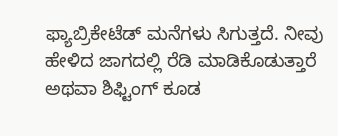ಫ್ಯಾಬ್ರಿಕೇಟೆಡ್ ಮನೆಗಳು ಸಿಗುತ್ತದೆ. ನೀವು ಹೇಳಿದ ಜಾಗದಲ್ಲಿ ರೆಡಿ ಮಾಡಿಕೊಡುತ್ತಾರೆ ಅಥವಾ ಶಿಫ್ಟಿಂಗ್ ಕೂಡ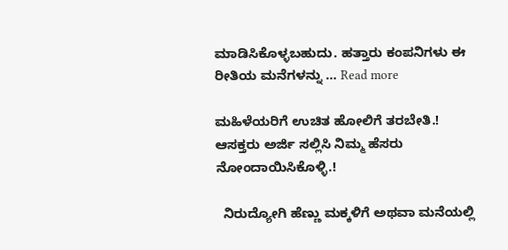ಮಾಡಿಸಿಕೊಳ್ಳಬಹುದು. ಹತ್ತಾರು ಕಂಪನಿಗಳು ಈ ರೀತಿಯ ಮನೆಗಳನ್ನು … Read more

ಮಹಿಳೆಯರಿಗೆ ಉಚಿತ ಹೋಲಿಗೆ ತರಬೇತಿ.! ಆಸಕ್ತರು ಅರ್ಜಿ ಸಲ್ಲಿಸಿ ನಿಮ್ಮ ಹೆಸರು ನೋಂದಾಯಿಸಿಕೊಳ್ಳಿ.!

  ನಿರುದ್ಯೋಗಿ ಹೆಣ್ಣು ಮಕ್ಕಳಿಗೆ ಅಥವಾ ಮನೆಯಲ್ಲಿ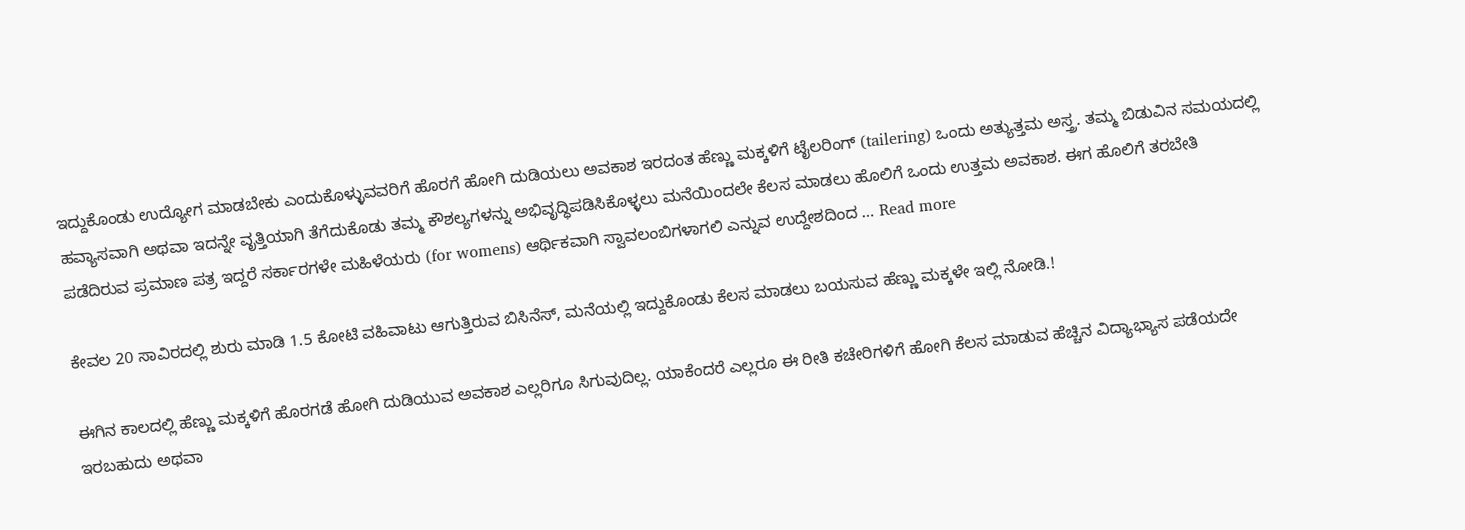ಇದ್ದುಕೊಂಡು ಉದ್ಯೋಗ ಮಾಡಬೇಕು ಎಂದುಕೊಳ್ಳುವವರಿಗೆ ಹೊರಗೆ ಹೋಗಿ ದುಡಿಯಲು ಅವಕಾಶ ಇರದಂತ ಹೆಣ್ಣು ಮಕ್ಕಳಿಗೆ ಟೈಲರಿಂಗ್ (tailering) ಒಂದು ಅತ್ಯುತ್ತಮ ಅಸ್ತ್ರ. ತಮ್ಮ ಬಿಡುವಿನ ಸಮಯದಲ್ಲಿ ಹವ್ಯಾಸವಾಗಿ ಅಥವಾ ಇದನ್ನೇ ವೃತ್ತಿಯಾಗಿ ತೆಗೆದುಕೊಡು ತಮ್ಮ ಕೌಶಲ್ಯಗಳನ್ನು ಅಭಿವೃದ್ಧಿಪಡಿಸಿಕೊಳ್ಳಲು ಮನೆಯಿಂದಲೇ ಕೆಲಸ ಮಾಡಲು ಹೊಲಿಗೆ ಒಂದು ಉತ್ತಮ ಅವಕಾಶ. ಈಗ ಹೊಲಿಗೆ ತರಬೇತಿ ಪಡೆದಿರುವ ಪ್ರಮಾಣ ಪತ್ರ ಇದ್ದರೆ ಸರ್ಕಾರಗಳೇ ಮಹಿಳೆಯರು (for womens) ಆರ್ಥಿಕವಾಗಿ ಸ್ವಾವಲಂಬಿಗಳಾಗಲಿ ಎನ್ನುವ ಉದ್ದೇಶದಿಂದ … Read more

ಕೇವಲ 20 ಸಾವಿರದಲ್ಲಿ ಶುರು ಮಾಡಿ 1.5 ಕೋಟಿ ವಹಿವಾಟು ಆಗುತ್ತಿರುವ ಬಿಸಿನೆಸ್, ಮನೆಯಲ್ಲಿ ಇದ್ದುಕೊಂಡು ಕೆಲಸ ಮಾಡಲು ಬಯಸುವ ಹೆಣ್ಣು ಮಕ್ಕಳೇ ಇಲ್ಲಿ ನೋಡಿ.!

ಈಗಿನ ಕಾಲದಲ್ಲಿ ಹೆಣ್ಣು ಮಕ್ಕಳಿಗೆ ಹೊರಗಡೆ ಹೋಗಿ ದುಡಿಯುವ ಅವಕಾಶ ಎಲ್ಲರಿಗೂ ಸಿಗುವುದಿಲ್ಲ. ಯಾಕೆಂದರೆ ಎಲ್ಲರೂ ಈ ರೀತಿ ಕಚೇರಿಗಳಿಗೆ ಹೋಗಿ ಕೆಲಸ ಮಾಡುವ ಹೆಚ್ಚಿನ ವಿದ್ಯಾಭ್ಯಾಸ ಪಡೆಯದೇ ಇರಬಹುದು ಅಥವಾ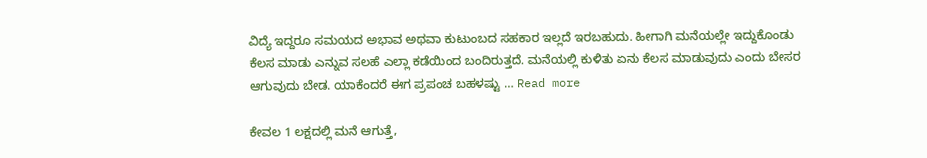ವಿದ್ಯೆ ಇದ್ದರೂ ಸಮಯದ ಅಭಾವ ಅಥವಾ ಕುಟುಂಬದ ಸಹಕಾರ ಇಲ್ಲದೆ ಇರಬಹುದು. ಹೀಗಾಗಿ ಮನೆಯಲ್ಲೇ ಇದ್ದುಕೊಂಡು ಕೆಲಸ ಮಾಡು ಎನ್ನುವ ಸಲಹೆ ಎಲ್ಲಾ ಕಡೆಯಿಂದ ಬಂದಿರುತ್ತದೆ. ಮನೆಯಲ್ಲಿ ಕುಳಿತು ಏನು ಕೆಲಸ ಮಾಡುವುದು ಎಂದು ಬೇಸರ ಆಗುವುದು ಬೇಡ. ಯಾಕೆಂದರೆ ಈಗ ಪ್ರಪಂಚ ಬಹಳಷ್ಟು … Read more

ಕೇವಲ 1 ಲಕ್ಷದಲ್ಲಿ ಮನೆ ಆಗುತ್ತೆ,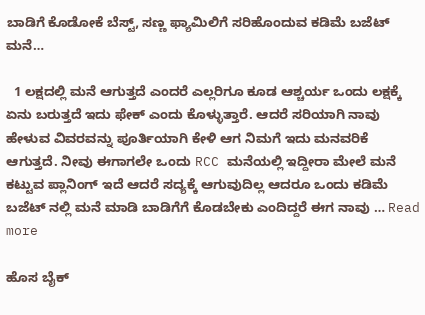ಬಾಡಿಗೆ ಕೊಡೋಕೆ ಬೆಸ್ಟ್, ಸಣ್ಣ ಫ್ಯಾಮಿಲಿಗೆ ಸರಿಹೊಂದುವ ಕಡಿಮೆ ಬಜೆಟ್ ಮನೆ…

  1 ಲಕ್ಷದಲ್ಲಿ ಮನೆ ಆಗುತ್ತದೆ ಎಂದರೆ ಎಲ್ಲರಿಗೂ ಕೂಡ ಆಶ್ಚರ್ಯ ಒಂದು ಲಕ್ಷಕ್ಕೆ ಏನು ಬರುತ್ತದೆ ಇದು ಫೇಕ್ ಎಂದು ಕೊಳ್ಳುತ್ತಾರೆ. ಆದರೆ ಸರಿಯಾಗಿ ನಾವು ಹೇಳುವ ವಿವರವನ್ನು ಪೂರ್ತಿಯಾಗಿ ಕೇಳಿ ಆಗ ನಿಮಗೆ ಇದು ಮನವರಿಕೆ ಆಗುತ್ತದೆ. ನೀವು ಈಗಾಗಲೇ ಒಂದು RCC ಮನೆಯಲ್ಲಿ ಇದ್ದೀರಾ ಮೇಲೆ ಮನೆ ಕಟ್ಟುವ ಪ್ಲಾನಿಂಗ್ ಇದೆ ಆದರೆ ಸದ್ಯಕ್ಕೆ ಆಗುವುದಿಲ್ಲ ಆದರೂ ಒಂದು ಕಡಿಮೆ ಬಜೆಟ್ ನಲ್ಲಿ ಮನೆ ಮಾಡಿ ಬಾಡಿಗೆಗೆ ಕೊಡಬೇಕು ಎಂದಿದ್ದರೆ ಈಗ ನಾವು … Read more

ಹೊಸ ಬೈಕ್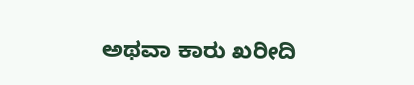ಅಥವಾ ಕಾರು ಖರೀದಿ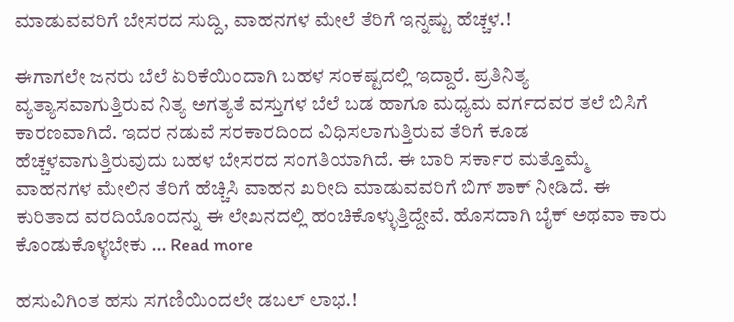ಮಾಡುವವರಿಗೆ ಬೇಸರದ ಸುದ್ದಿ, ವಾಹನಗಳ ಮೇಲೆ ತೆರಿಗೆ ಇನ್ನಷ್ಟು ಹೆಚ್ಚಳ.!

ಈಗಾಗಲೇ ಜನರು ಬೆಲೆ ಏರಿಕೆಯಿಂದಾಗಿ ಬಹಳ ಸಂಕಷ್ಟದಲ್ಲಿ ಇದ್ದಾರೆ. ಪ್ರತಿನಿತ್ಯ ವ್ಯತ್ಯಾಸವಾಗುತ್ತಿರುವ ನಿತ್ಯ ಅಗತ್ಯತೆ ವಸ್ತುಗಳ ಬೆಲೆ ಬಡ ಹಾಗೂ ಮಧ್ಯಮ ವರ್ಗದವರ ತಲೆ ಬಿಸಿಗೆ ಕಾರಣವಾಗಿದೆ. ಇದರ ನಡುವೆ ಸರಕಾರದಿಂದ ವಿಧಿಸಲಾಗುತ್ತಿರುವ ತೆರಿಗೆ ಕೂಡ ಹೆಚ್ಚಳವಾಗುತ್ತಿರುವುದು ಬಹಳ ಬೇಸರದ ಸಂಗತಿಯಾಗಿದೆ. ಈ ಬಾರಿ ಸರ್ಕಾರ ಮತ್ತೊಮ್ಮೆ ವಾಹನಗಳ ಮೇಲಿನ ತೆರಿಗೆ ಹೆಚ್ಚಿಸಿ ವಾಹನ ಖರೀದಿ ಮಾಡುವವರಿಗೆ ಬಿಗ್ ಶಾಕ್ ನೀಡಿದೆ. ಈ ಕುರಿತಾದ ವರದಿಯೊಂದನ್ನು ಈ ಲೇಖನದಲ್ಲಿ ಹಂಚಿಕೊಳ್ಳುತ್ತಿದ್ದೇವೆ. ಹೊಸದಾಗಿ ಬೈಕ್ ಅಥವಾ ಕಾರು ಕೊಂಡುಕೊಳ್ಳಬೇಕು … Read more

ಹಸುವಿಗಿಂತ ಹಸು ಸಗಣಿಯಿಂದಲೇ ಡಬಲ್ ಲಾಭ.!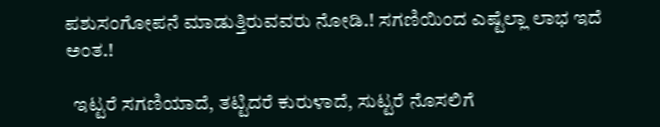ಪಶುಸಂಗೋಪನೆ ಮಾಡುತ್ತಿರುವವರು ನೋಡಿ.! ಸಗಣಿಯಿಂದ ಎಷ್ಟೆಲ್ಲಾ ಲಾಭ ಇದೆ ಅಂತ.!

  ಇಟ್ಟರೆ ಸಗಣಿಯಾದೆ, ತಟ್ಟಿದರೆ ಕುರುಳಾದೆ, ಸುಟ್ಟರೆ ನೊಸಲಿಗೆ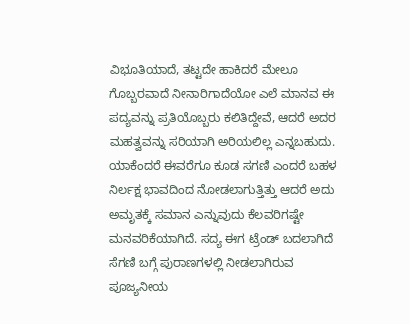ವಿಭೂತಿಯಾದೆ, ತಟ್ಟದೇ ಹಾಕಿದರೆ ಮೇಲೂ ಗೊಬ್ಬರವಾದೆ ನೀನಾರಿಗಾದೆಯೋ ಎಲೆ ಮಾನವ ಈ ಪದ್ಯವನ್ನು ಪ್ರತಿಯೊಬ್ಬರು ಕಲಿತಿದ್ದೇವೆ, ಆದರೆ ಅದರ ಮಹತ್ವವನ್ನು ಸರಿಯಾಗಿ ಅರಿಯಲಿಲ್ಲ ಎನ್ನಬಹುದು. ಯಾಕೆಂದರೆ ಈವರೆಗೂ ಕೂಡ ಸಗಣಿ ಎಂದರೆ ಬಹಳ ನಿರ್ಲಕ್ಷ ಭಾವದಿಂದ ನೋಡಲಾಗುತ್ತಿತ್ತು ಆದರೆ ಅದು ಅಮೃತಕ್ಕೆ ಸಮಾನ ಎನ್ನುವುದು ಕೆಲವರಿಗಷ್ಟೇ ಮನವರಿಕೆಯಾಗಿದೆ. ಸದ್ಯ ಈಗ ಟ್ರೆಂಡ್ ಬದಲಾಗಿದೆ ಸೆಗಣಿ ಬಗ್ಗೆ ಪುರಾಣಗಳಲ್ಲಿ ನೀಡಲಾಗಿರುವ ಪೂಜ್ಯನೀಯ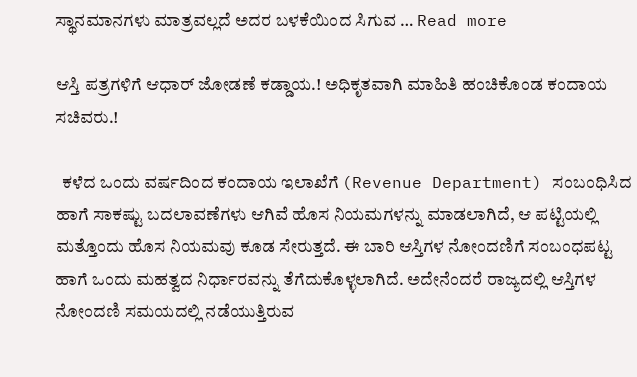ಸ್ಥಾನಮಾನಗಳು ಮಾತ್ರವಲ್ಲದೆ ಅದರ ಬಳಕೆಯಿಂದ ಸಿಗುವ … Read more

ಆಸ್ತಿ ಪತ್ರಗಳಿಗೆ ಆಧಾರ್ ಜೋಡಣೆ ಕಡ್ಡಾಯ.! ಅಧಿಕೃತವಾಗಿ ಮಾಹಿತಿ ಹಂಚಿಕೊಂಡ ಕಂದಾಯ ಸಚಿವರು.!

  ಕಳೆದ ಒಂದು ವರ್ಷದಿಂದ ಕಂದಾಯ ಇಲಾಖೆಗೆ (Revenue Department) ಸಂಬಂಧಿಸಿದ ಹಾಗೆ ಸಾಕಷ್ಟು ಬದಲಾವಣೆಗಳು ಆಗಿವೆ ಹೊಸ ನಿಯಮಗಳನ್ನು ಮಾಡಲಾಗಿದೆ, ಆ ಪಟ್ಟಿಯಲ್ಲಿ ಮತ್ತೊಂದು ಹೊಸ ನಿಯಮವು ಕೂಡ ಸೇರುತ್ತದೆ. ಈ ಬಾರಿ ಆಸ್ತಿಗಳ ನೋಂದಣಿಗೆ ಸಂಬಂಧಪಟ್ಟ ಹಾಗೆ ಒಂದು ಮಹತ್ವದ ನಿರ್ಧಾರವನ್ನು ತೆಗೆದುಕೊಳ್ಳಲಾಗಿದೆ. ಅದೇನೆಂದರೆ ರಾಜ್ಯದಲ್ಲಿ ಆಸ್ತಿಗಳ ನೋಂದಣಿ ಸಮಯದಲ್ಲಿ ನಡೆಯುತ್ತಿರುವ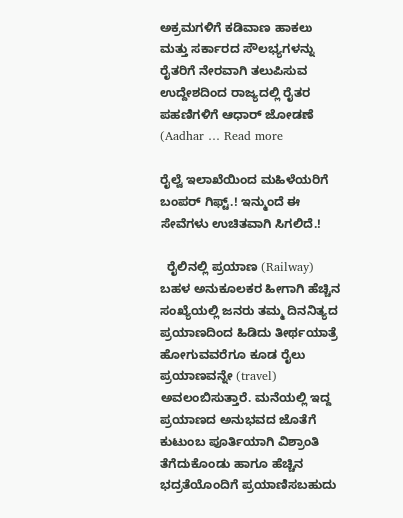ಅಕ್ರಮಗಳಿಗೆ ಕಡಿವಾಣ ಹಾಕಲು ಮತ್ತು ಸರ್ಕಾರದ ಸೌಲಭ್ಯಗಳನ್ನು ರೈತರಿಗೆ ನೇರವಾಗಿ ತಲುಪಿಸುವ ಉದ್ದೇಶದಿಂದ ರಾಜ್ಯದಲ್ಲಿ ರೈತರ ಪಹಣಿಗಳಿಗೆ ಆಧಾರ್ ಜೋಡಣೆ (Aadhar … Read more

ರೈಲ್ವೆ ಇಲಾಖೆಯಿಂದ ಮಹಿಳೆಯರಿಗೆ ಬಂಪರ್ ಗಿಫ್ಟ್.! ಇನ್ಮುಂದೆ ಈ ಸೇವೆಗಳು ಉಚಿತವಾಗಿ ಸಿಗಲಿದೆ.!

  ರೈಲಿನಲ್ಲಿ ಪ್ರಯಾಣ (Railway) ಬಹಳ ಅನುಕೂಲಕರ ಹೀಗಾಗಿ ಹೆಚ್ಚಿನ ಸಂಖ್ಯೆಯಲ್ಲಿ ಜನರು ತಮ್ಮ ದಿನನಿತ್ಯದ ಪ್ರಯಾಣದಿಂದ ಹಿಡಿದು ತೀರ್ಥಯಾತ್ರೆ ಹೋಗುವವರೆಗೂ ಕೂಡ ರೈಲು ಪ್ರಯಾಣವನ್ನೇ (travel) ಅವಲಂಬಿಸುತ್ತಾರೆ. ಮನೆಯಲ್ಲಿ ಇದ್ದ ಪ್ರಯಾಣದ ಅನುಭವದ ಜೊತೆಗೆ ಕುಟುಂಬ ಪೂರ್ತಿಯಾಗಿ ವಿಶ್ರಾಂತಿ ತೆಗೆದುಕೊಂಡು ಹಾಗೂ ಹೆಚ್ಚಿನ ಭದ್ರತೆಯೊಂದಿಗೆ ಪ್ರಯಾಣಿಸಬಹುದು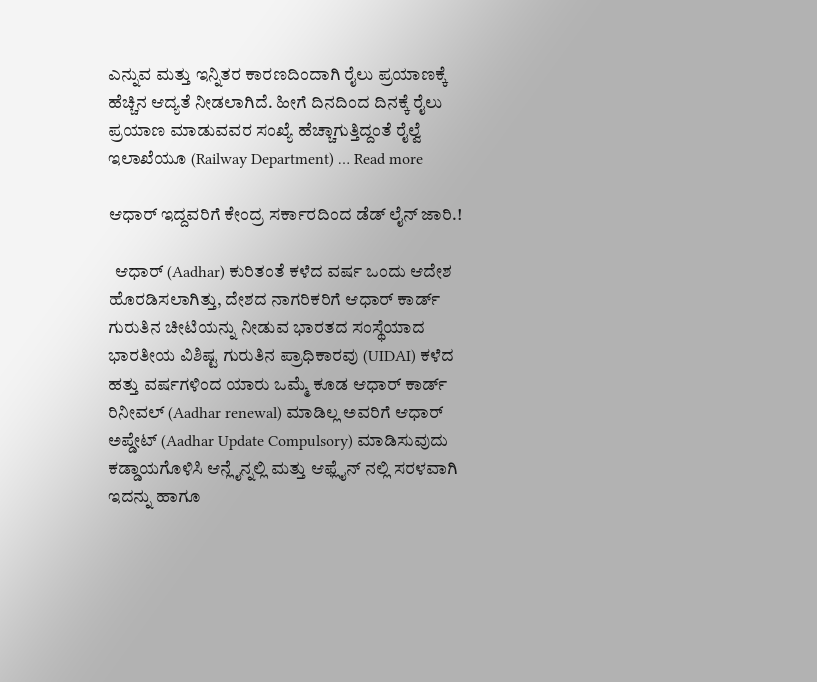ಎನ್ನುವ ಮತ್ತು ಇನ್ನಿತರ ಕಾರಣದಿಂದಾಗಿ ರೈಲು ಪ್ರಯಾಣಕ್ಕೆ ಹೆಚ್ಚಿನ ಆದ್ಯತೆ ನೀಡಲಾಗಿದೆ. ಹೀಗೆ ದಿನದಿಂದ ದಿನಕ್ಕೆ ರೈಲು ಪ್ರಯಾಣ ಮಾಡುವವರ ಸಂಖ್ಯೆ ಹೆಚ್ಚಾಗುತ್ತಿದ್ದಂತೆ ರೈಲ್ವೆ ಇಲಾಖೆಯೂ (Railway Department) … Read more

ಆಧಾರ್ ಇದ್ದವರಿಗೆ ಕೇಂದ್ರ ಸರ್ಕಾರದಿಂದ ಡೆಡ್ ಲೈನ್ ಜಾರಿ.!

  ಆಧಾರ್ (Aadhar) ಕುರಿತಂತೆ ಕಳೆದ ವರ್ಷ ಒಂದು ಆದೇಶ ಹೊರಡಿಸಲಾಗಿತ್ತು, ದೇಶದ ನಾಗರಿಕರಿಗೆ ಆಧಾರ್ ಕಾರ್ಡ್ ಗುರುತಿನ ಚೀಟಿಯನ್ನು ನೀಡುವ ಭಾರತದ ಸಂಸ್ಥೆಯಾದ ಭಾರತೀಯ ವಿಶಿಷ್ಟ ಗುರುತಿನ ಪ್ರಾಧಿಕಾರವು (UIDAI) ಕಳೆದ ಹತ್ತು ವರ್ಷಗಳಿಂದ ಯಾರು ಒಮ್ಮೆ ಕೂಡ ಆಧಾರ್ ಕಾರ್ಡ್ ರಿನೀವಲ್ (Aadhar renewal) ಮಾಡಿಲ್ಲ ಅವರಿಗೆ ಆಧಾರ್ ಅಪ್ಡೇಟ್ (Aadhar Update Compulsory) ಮಾಡಿಸುವುದು ಕಡ್ಡಾಯಗೊಳಿಸಿ ಆನ್ಲೈನ್ನಲ್ಲಿ ಮತ್ತು ಆಫ್ಲೈನ್ ನಲ್ಲಿ ಸರಳವಾಗಿ ಇದನ್ನು ಹಾಗೂ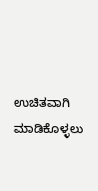ಉಚಿತವಾಗಿ ಮಾಡಿಕೊಳ್ಳಲು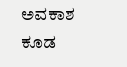ಅವಕಾಶ ಕೂಡ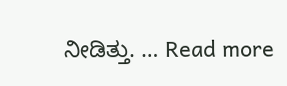ನೀಡಿತ್ತು. … Read more